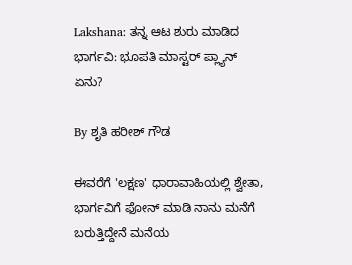Lakshana: ತನ್ನ ಆಟ ಶುರು ಮಾಡಿದ ಭಾರ್ಗವಿ: ಭೂಪತಿ ಮಾಸ್ಟರ್ ಪ್ಲ್ಯಾನ್ ಏನು?

By ಶೃತಿ ಹರೀಶ್ ಗೌಡ

ಈವರೆಗೆ 'ಲಕ್ಷಣ' ಧಾರಾವಾಹಿಯಲ್ಲಿ ಶ್ವೇತಾ, ಭಾರ್ಗವಿಗೆ ಫೋನ್ ಮಾಡಿ ನಾನು ಮನೆಗೆ ಬರುತ್ತಿದ್ದೇನೆ ಮನೆಯ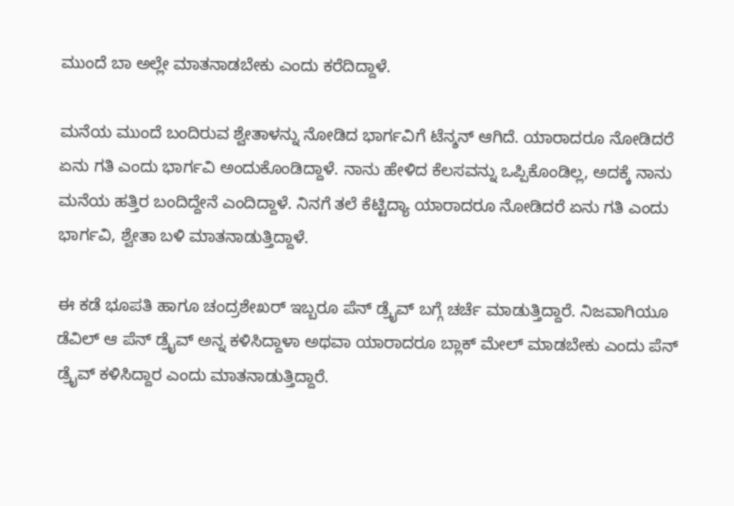ಮುಂದೆ ಬಾ ಅಲ್ಲೇ ಮಾತನಾಡಬೇಕು ಎಂದು ಕರೆದಿದ್ದಾಳೆ.

ಮನೆಯ ಮುಂದೆ ಬಂದಿರುವ ಶ್ವೇತಾಳನ್ನು ನೋಡಿದ ಭಾರ್ಗವಿಗೆ ಟೆನ್ಶನ್ ಆಗಿದೆ. ಯಾರಾದರೂ ನೋಡಿದರೆ ಏನು ಗತಿ ಎಂದು ಭಾರ್ಗವಿ ಅಂದುಕೊಂಡಿದ್ದಾಳೆ. ನಾನು ಹೇಳಿದ ಕೆಲಸವನ್ನು ಒಪ್ಪಿಕೊಂಡಿಲ್ಲ, ಅದಕ್ಕೆ ನಾನು ಮನೆಯ ಹತ್ತಿರ ಬಂದಿದ್ದೇನೆ ಎಂದಿದ್ದಾಳೆ. ನಿನಗೆ ತಲೆ ಕೆಟ್ಟಿದ್ಯಾ ಯಾರಾದರೂ ನೋಡಿದರೆ ಏನು ಗತಿ ಎಂದು ಭಾರ್ಗವಿ, ಶ್ವೇತಾ ಬಳಿ ಮಾತನಾಡುತ್ತಿದ್ದಾಳೆ.

ಈ ಕಡೆ ಭೂಪತಿ ಹಾಗೂ ಚಂದ್ರಶೇಖರ್ ಇಬ್ಬರೂ ಪೆನ್ ಡ್ರೈವ್ ಬಗ್ಗೆ ಚರ್ಚೆ ಮಾಡುತ್ತಿದ್ದಾರೆ. ನಿಜವಾಗಿಯೂ ಡೆವಿಲ್ ಆ ಪೆನ್ ಡ್ರೈವ್ ಅನ್ನ ಕಳಿಸಿದ್ದಾಳಾ ಅಥವಾ ಯಾರಾದರೂ ಬ್ಲಾಕ್ ಮೇಲ್ ಮಾಡಬೇಕು ಎಂದು ಪೆನ್ ಡ್ರೈವ್ ಕಳಿಸಿದ್ದಾರ ಎಂದು ಮಾತನಾಡುತ್ತಿದ್ದಾರೆ.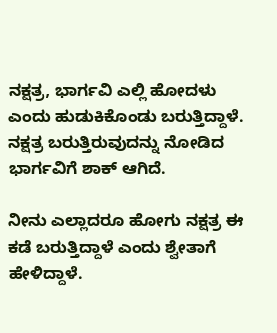ನಕ್ಷತ್ರ, ಭಾರ್ಗವಿ ಎಲ್ಲಿ ಹೋದಳು ಎಂದು ಹುಡುಕಿಕೊಂಡು ಬರುತ್ತಿದ್ದಾಳೆ. ನಕ್ಷತ್ರ ಬರುತ್ತಿರುವುದನ್ನು ನೋಡಿದ ಭಾರ್ಗವಿಗೆ ಶಾಕ್ ಆಗಿದೆ.

ನೀನು ಎಲ್ಲಾದರೂ ಹೋಗು ನಕ್ಷತ್ರ ಈ ಕಡೆ ಬರುತ್ತಿದ್ದಾಳೆ ಎಂದು ಶ್ವೇತಾಗೆ ಹೇಳಿದ್ದಾಳೆ.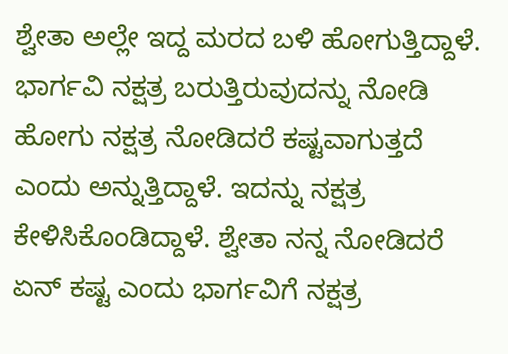ಶ್ವೇತಾ ಅಲ್ಲೇ ಇದ್ದ ಮರದ ಬಳಿ ಹೋಗುತ್ತಿದ್ದಾಳೆ. ಭಾರ್ಗವಿ ನಕ್ಷತ್ರ ಬರುತ್ತಿರುವುದನ್ನು ನೋಡಿ ಹೋಗು ನಕ್ಷತ್ರ ನೋಡಿದರೆ ಕಷ್ಟವಾಗುತ್ತದೆ ಎಂದು ಅನ್ನುತ್ತಿದ್ದಾಳೆ. ಇದನ್ನು ನಕ್ಷತ್ರ ಕೇಳಿಸಿಕೊಂಡಿದ್ದಾಳೆ. ಶ್ವೇತಾ ನನ್ನ ನೋಡಿದರೆ ಏನ್ ಕಷ್ಟ ಎಂದು ಭಾರ್ಗವಿಗೆ ನಕ್ಷತ್ರ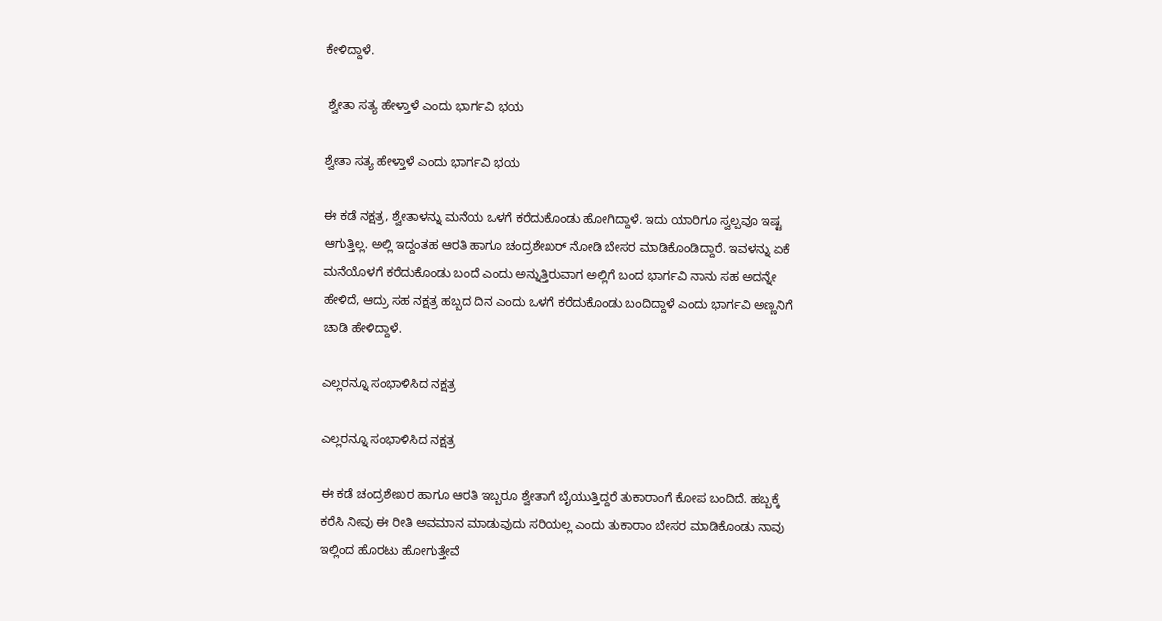ಕೇಳಿದ್ದಾಳೆ.

 ಶ್ವೇತಾ ಸತ್ಯ ಹೇಳ್ತಾಳೆ ಎಂದು ಭಾರ್ಗವಿ ಭಯ

ಶ್ವೇತಾ ಸತ್ಯ ಹೇಳ್ತಾಳೆ ಎಂದು ಭಾರ್ಗವಿ ಭಯ

ಈ ಕಡೆ ನಕ್ಷತ್ರ, ಶ್ವೇತಾಳನ್ನು ಮನೆಯ ಒಳಗೆ ಕರೆದುಕೊಂಡು ಹೋಗಿದ್ದಾಳೆ. ಇದು ಯಾರಿಗೂ ಸ್ವಲ್ಪವೂ ಇಷ್ಟ ಆಗುತ್ತಿಲ್ಲ. ಅಲ್ಲಿ ಇದ್ದಂತಹ ಆರತಿ ಹಾಗೂ ಚಂದ್ರಶೇಖರ್ ನೋಡಿ ಬೇಸರ ಮಾಡಿಕೊಂಡಿದ್ದಾರೆ. ಇವಳನ್ನು ಏಕೆ ಮನೆಯೊಳಗೆ ಕರೆದುಕೊಂಡು ಬಂದೆ ಎಂದು ಅನ್ನುತ್ತಿರುವಾಗ ಅಲ್ಲಿಗೆ ಬಂದ ಭಾರ್ಗವಿ ನಾನು ಸಹ ಅದನ್ನೇ ಹೇಳಿದೆ, ಆದ್ರು ಸಹ ನಕ್ಷತ್ರ ಹಬ್ಬದ ದಿನ ಎಂದು ಒಳಗೆ ಕರೆದುಕೊಂಡು ಬಂದಿದ್ದಾಳೆ ಎಂದು ಭಾರ್ಗವಿ ಅಣ್ಣನಿಗೆ ಚಾಡಿ ಹೇಳಿದ್ದಾಳೆ.

ಎಲ್ಲರನ್ನೂ ಸಂಭಾಳಿಸಿದ ನಕ್ಷತ್ರ

ಎಲ್ಲರನ್ನೂ ಸಂಭಾಳಿಸಿದ ನಕ್ಷತ್ರ

ಈ ಕಡೆ ಚಂದ್ರಶೇಖರ ಹಾಗೂ ಆರತಿ ಇಬ್ಬರೂ ಶ್ವೇತಾಗೆ ಬೈಯುತ್ತಿದ್ದರೆ ತುಕಾರಾಂಗೆ ಕೋಪ ಬಂದಿದೆ. ಹಬ್ಬಕ್ಕೆ ಕರೆಸಿ ನೀವು ಈ ರೀತಿ ಅವಮಾನ ಮಾಡುವುದು ಸರಿಯಲ್ಲ ಎಂದು ತುಕಾರಾಂ ಬೇಸರ ಮಾಡಿಕೊಂಡು ನಾವು ಇಲ್ಲಿಂದ ಹೊರಟು ಹೋಗುತ್ತೇವೆ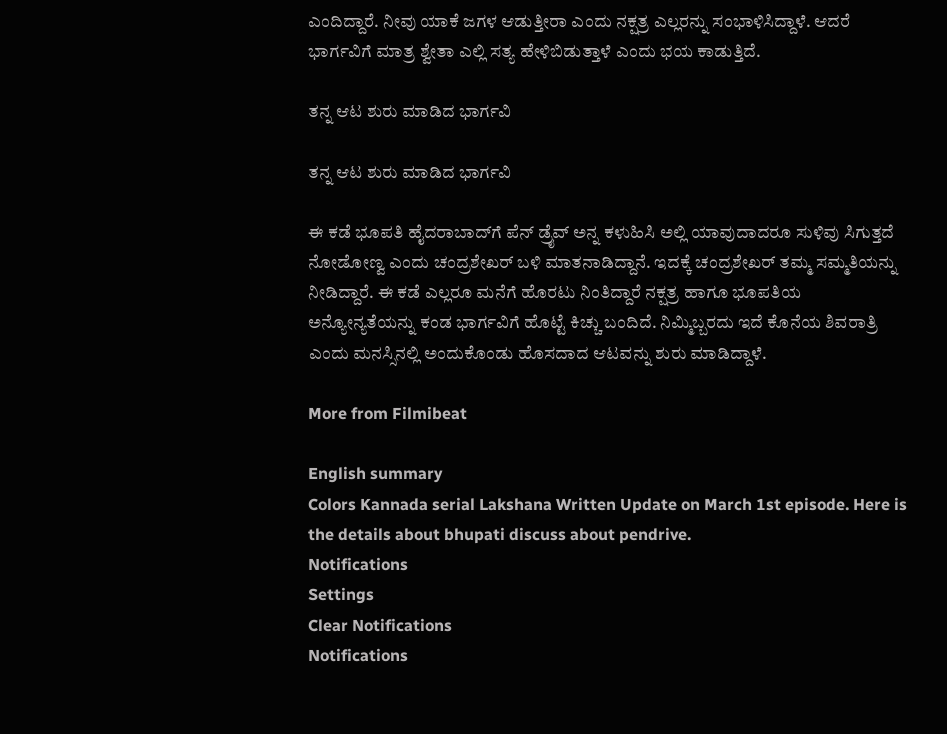ಎಂದಿದ್ದಾರೆ. ನೀವು ಯಾಕೆ ಜಗಳ ಆಡುತ್ತೀರಾ ಎಂದು ನಕ್ಷತ್ರ ಎಲ್ಲರನ್ನು ಸಂಭಾಳಿಸಿದ್ದಾಳೆ. ಆದರೆ ಭಾರ್ಗವಿಗೆ ಮಾತ್ರ ಶ್ವೇತಾ ಎಲ್ಲಿ ಸತ್ಯ ಹೇಳಿಬಿಡುತ್ತಾಳೆ ಎಂದು ಭಯ ಕಾಡುತ್ತಿದೆ.

ತನ್ನ ಆಟ ಶುರು ಮಾಡಿದ ಭಾರ್ಗವಿ

ತನ್ನ ಆಟ ಶುರು ಮಾಡಿದ ಭಾರ್ಗವಿ

ಈ ಕಡೆ ಭೂಪತಿ ಹೈದರಾಬಾದ್‌ಗೆ ಪೆನ್ ಡ್ರೈವ್ ಅನ್ನ ಕಳುಹಿಸಿ ಅಲ್ಲಿ ಯಾವುದಾದರೂ ಸುಳಿವು ಸಿಗುತ್ತದೆ ನೋಡೋಣ್ವ ಎಂದು ಚಂದ್ರಶೇಖರ್ ಬಳಿ ಮಾತನಾಡಿದ್ದಾನೆ. ಇದಕ್ಕೆ ಚಂದ್ರಶೇಖರ್ ತಮ್ಮ ಸಮ್ಮತಿಯನ್ನು ನೀಡಿದ್ದಾರೆ. ಈ ಕಡೆ ಎಲ್ಲರೂ ಮನೆಗೆ ಹೊರಟು ನಿಂತಿದ್ದಾರೆ ನಕ್ಷತ್ರ ಹಾಗೂ ಭೂಪತಿಯ ಅನ್ಯೋನ್ಯತೆಯನ್ನು ಕಂಡ ಭಾರ್ಗವಿಗೆ ಹೊಟ್ಟೆ ಕಿಚ್ಚು ಬಂದಿದೆ. ನಿಮ್ಮಿಬ್ಬರದು ಇದೆ ಕೊನೆಯ ಶಿವರಾತ್ರಿ ಎಂದು ಮನಸ್ಸಿನಲ್ಲಿ ಅಂದುಕೊಂಡು ಹೊಸದಾದ ಆಟವನ್ನು ಶುರು ಮಾಡಿದ್ದಾಳೆ.

More from Filmibeat

English summary
Colors Kannada serial Lakshana Written Update on March 1st episode. Here is the details about bhupati discuss about pendrive.
Notifications
Settings
Clear Notifications
Notifications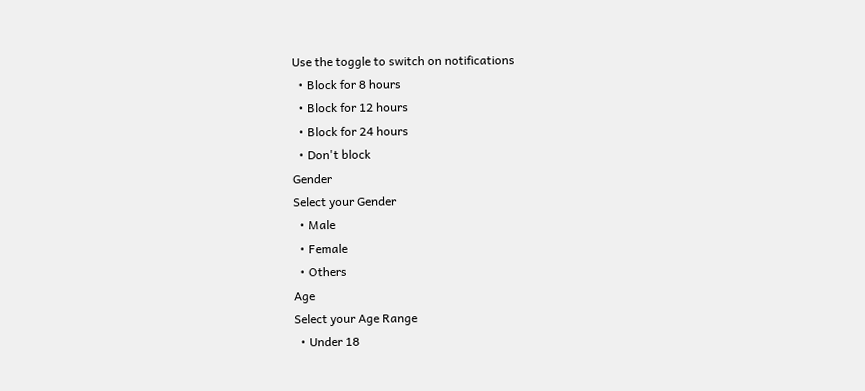Use the toggle to switch on notifications
  • Block for 8 hours
  • Block for 12 hours
  • Block for 24 hours
  • Don't block
Gender
Select your Gender
  • Male
  • Female
  • Others
Age
Select your Age Range
  • Under 18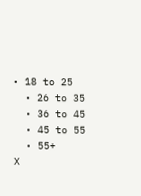• 18 to 25
  • 26 to 35
  • 36 to 45
  • 45 to 55
  • 55+
X